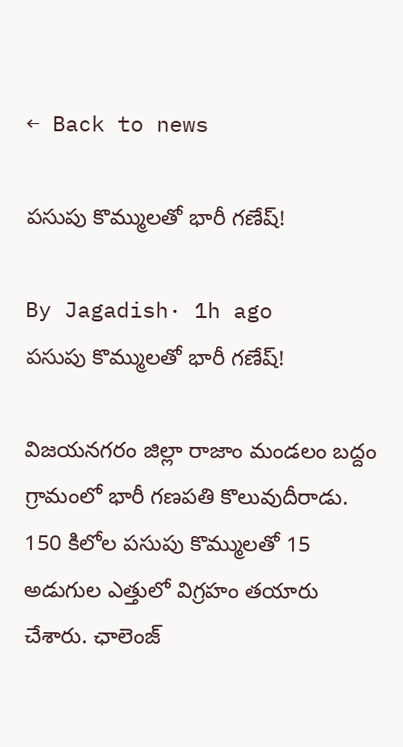← Back to news

పసుపు కొమ్ములతో భారీ గణేష్!

By Jagadish· 1h ago
పసుపు కొమ్ములతో భారీ గణేష్!

విజయనగరం జిల్లా రాజాం మండలం బద్దం గ్రామంలో భారీ గణపతి కొలువుదీరాడు. 150 కిలోల పసుపు కొమ్ములతో 15 అడుగుల ఎత్తులో విగ్రహం తయారు చేశారు. ఛాలెంజ్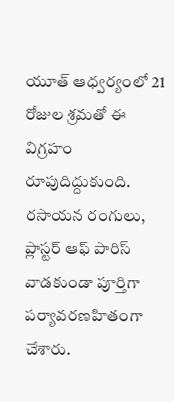యూత్ ఆధ్వర్యంలో 21 రోజుల శ్రమతో ఈ విగ్రహం రూపుదిద్దుకుంది. రసాయన రంగులు, ప్లాస్టర్ ఆఫ్ పారిస్ వాడకుండా పూర్తిగా పర్యావరణహితంగా చేశారు.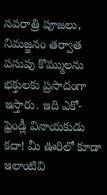నవరాత్రి పూజలు, నిమజ్జనం తర్వాత పసుపు కొమ్ములను భక్తులకు ప్రసాదంగా ఇస్తారు. ఇది ఎకో-ఫ్రెండ్లీ వినాయకుడు కదా! మీ ఊరిలో కూడా ఇలాంటివి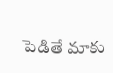పెడితే మాకు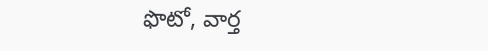ఫొటో, వార్త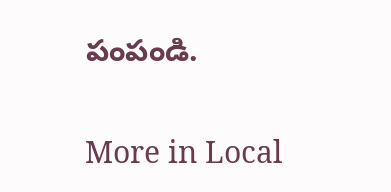పంపండి.

More in Local